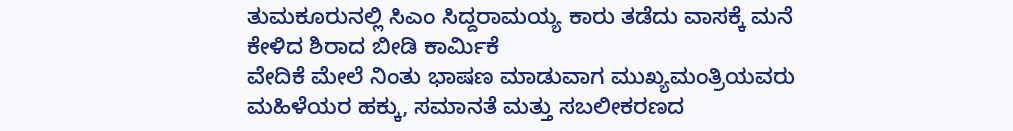ತುಮಕೂರುನಲ್ಲಿ ಸಿಎಂ ಸಿದ್ದರಾಮಯ್ಯ ಕಾರು ತಡೆದು ವಾಸಕ್ಕೆ ಮನೆ ಕೇಳಿದ ಶಿರಾದ ಬೀಡಿ ಕಾರ್ಮಿಕೆ
ವೇದಿಕೆ ಮೇಲೆ ನಿಂತು ಭಾಷಣ ಮಾಡುವಾಗ ಮುಖ್ಯಮಂತ್ರಿಯವರು ಮಹಿಳೆಯರ ಹಕ್ಕು, ಸಮಾನತೆ ಮತ್ತು ಸಬಲೀಕರಣದ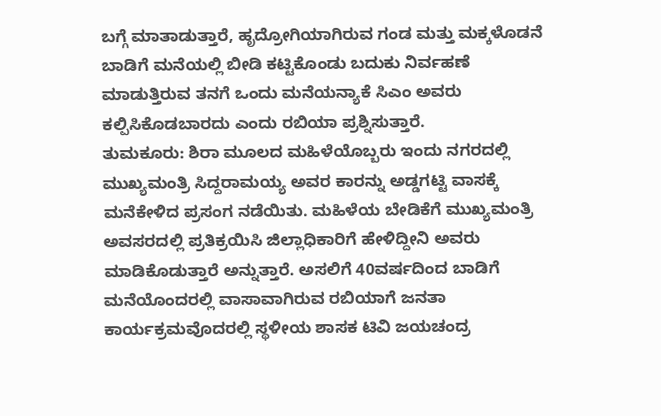ಬಗ್ಗೆ ಮಾತಾಡುತ್ತಾರೆ, ಹೃದ್ರೋಗಿಯಾಗಿರುವ ಗಂಡ ಮತ್ತು ಮಕ್ಕಳೊಡನೆ ಬಾಡಿಗೆ ಮನೆಯಲ್ಲಿ ಬೀಡಿ ಕಟ್ಟಿಕೊಂಡು ಬದುಕು ನಿರ್ವಹಣೆ ಮಾಡುತ್ತಿರುವ ತನಗೆ ಒಂದು ಮನೆಯನ್ಯಾಕೆ ಸಿಎಂ ಅವರು ಕಲ್ಪಿಸಿಕೊಡಬಾರದು ಎಂದು ರಬಿಯಾ ಪ್ರಶ್ನಿಸುತ್ತಾರೆ.
ತುಮಕೂರು: ಶಿರಾ ಮೂಲದ ಮಹಿಳೆಯೊಬ್ಬರು ಇಂದು ನಗರದಲ್ಲಿ ಮುಖ್ಯಮಂತ್ರಿ ಸಿದ್ದರಾಮಯ್ಯ ಅವರ ಕಾರನ್ನು ಅಡ್ಡಗಟ್ಟಿ ವಾಸಕ್ಕೆ ಮನೆಕೇಳಿದ ಪ್ರಸಂಗ ನಡೆಯಿತು. ಮಹಿಳೆಯ ಬೇಡಿಕೆಗೆ ಮುಖ್ಯಮಂತ್ರಿ ಅವಸರದಲ್ಲಿ ಪ್ರತಿಕ್ರಯಿಸಿ ಜಿಲ್ಲಾಧಿಕಾರಿಗೆ ಹೇಳಿದ್ದೀನಿ ಅವರು ಮಾಡಿಕೊಡುತ್ತಾರೆ ಅನ್ನುತ್ತಾರೆ. ಅಸಲಿಗೆ 40ವರ್ಷದಿಂದ ಬಾಡಿಗೆ ಮನೆಯೊಂದರಲ್ಲಿ ವಾಸಾವಾಗಿರುವ ರಬಿಯಾಗೆ ಜನತಾ ಕಾರ್ಯಕ್ರಮವೊದರಲ್ಲಿ ಸ್ಥಳೀಯ ಶಾಸಕ ಟಿವಿ ಜಯಚಂದ್ರ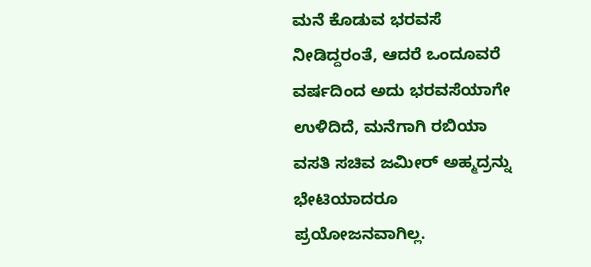ಮನೆ ಕೊಡುವ ಭರವಸೆ ನೀಡಿದ್ದರಂತೆ, ಆದರೆ ಒಂದೂವರೆ ವರ್ಷದಿಂದ ಅದು ಭರವಸೆಯಾಗೇ ಉಳಿದಿದೆ, ಮನೆಗಾಗಿ ರಬಿಯಾ ವಸತಿ ಸಚಿವ ಜಮೀರ್ ಅಹ್ಮದ್ರನ್ನು ಭೇಟಿಯಾದರೂ ಪ್ರಯೋಜನವಾಗಿಲ್ಲ.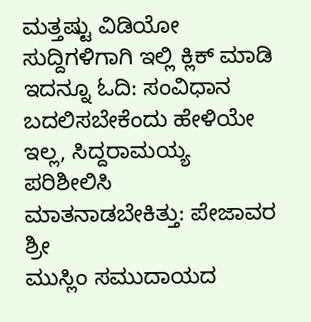ಮತ್ತಷ್ಟು ವಿಡಿಯೋ ಸುದ್ದಿಗಳಿಗಾಗಿ ಇಲ್ಲಿ ಕ್ಲಿಕ್ ಮಾಡಿ
ಇದನ್ನೂ ಓದಿ: ಸಂವಿಧಾನ ಬದಲಿಸಬೇಕೆಂದು ಹೇಳಿಯೇ ಇಲ್ಲ, ಸಿದ್ದರಾಮಯ್ಯ ಪರಿಶೀಲಿಸಿ ಮಾತನಾಡಬೇಕಿತ್ತು: ಪೇಜಾವರ ಶ್ರೀ
ಮುಸ್ಲಿಂ ಸಮುದಾಯದ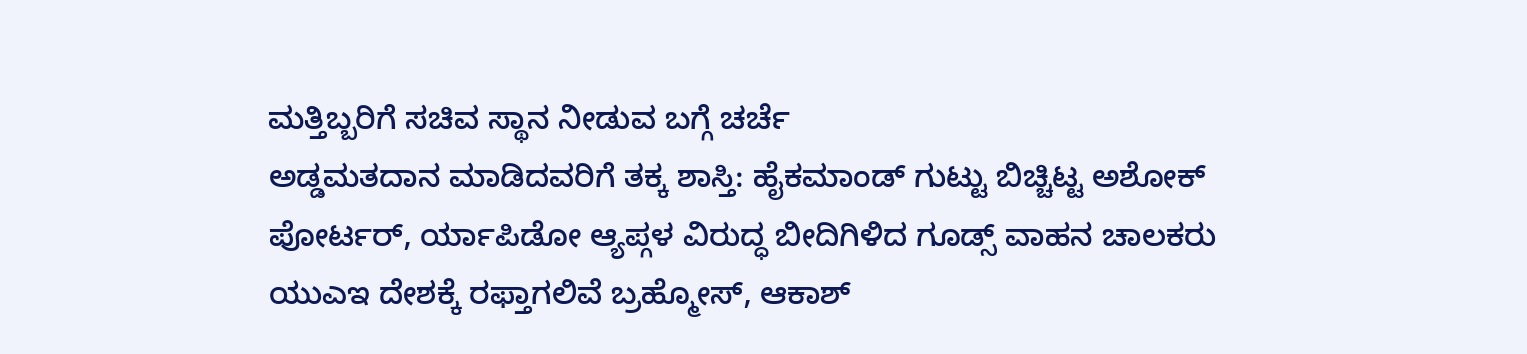ಮತ್ತಿಬ್ಬರಿಗೆ ಸಚಿವ ಸ್ಥಾನ ನೀಡುವ ಬಗ್ಗೆ ಚರ್ಚೆ
ಅಡ್ಡಮತದಾನ ಮಾಡಿದವರಿಗೆ ತಕ್ಕ ಶಾಸ್ತಿ: ಹೈಕಮಾಂಡ್ ಗುಟ್ಟು ಬಿಚ್ಚಿಟ್ಟ ಅಶೋಕ್
ಪೋರ್ಟರ್, ರ್ಯಾಪಿಡೋ ಆ್ಯಪ್ಗಳ ವಿರುದ್ಧ ಬೀದಿಗಿಳಿದ ಗೂಡ್ಸ್ ವಾಹನ ಚಾಲಕರು
ಯುಎಇ ದೇಶಕ್ಕೆ ರಫ್ತಾಗಲಿವೆ ಬ್ರಹ್ಮೋಸ್, ಆಕಾಶ್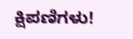ಕ್ಷಿಪಣಿಗಳು!